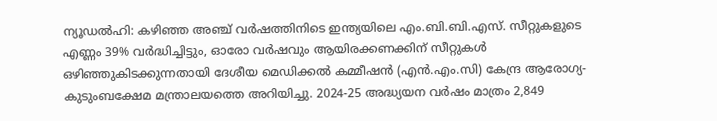ന്യൂഡൽഹി: കഴിഞ്ഞ അഞ്ച് വർഷത്തിനിടെ ഇന്ത്യയിലെ എം.ബി.ബി.എസ്. സീറ്റുകളുടെ എണ്ണം 39% വർദ്ധിച്ചിട്ടും, ഓരോ വർഷവും ആയിരക്കണക്കിന് സീറ്റുകൾ ഒഴിഞ്ഞുകിടക്കുന്നതായി ദേശീയ മെഡിക്കൽ കമ്മീഷൻ (എൻ.എം.സി) കേന്ദ്ര ആരോഗ്യ-കുടുംബക്ഷേമ മന്ത്രാലയത്തെ അറിയിച്ചു. 2024-25 അദ്ധ്യയന വർഷം മാത്രം 2,849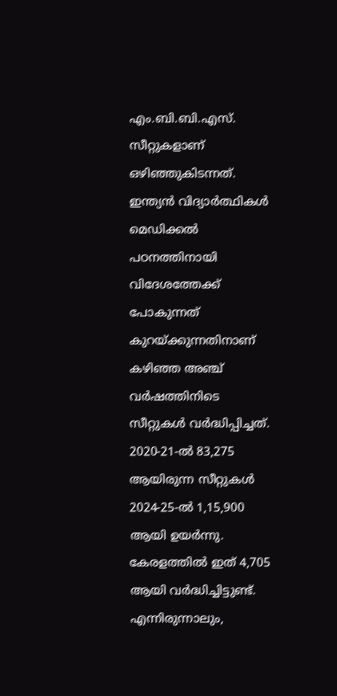എം.ബി.ബി.എസ്. സീറ്റുകളാണ് ഒഴിഞ്ഞുകിടന്നത്.
ഇന്ത്യൻ വിദ്യാർത്ഥികൾ മെഡിക്കൽ പഠനത്തിനായി വിദേശത്തേക്ക് പോകുന്നത് കുറയ്ക്കുന്നതിനാണ് കഴിഞ്ഞ അഞ്ച് വർഷത്തിനിടെ സീറ്റുകൾ വർദ്ധിപ്പിച്ചത്. 2020-21-ൽ 83,275 ആയിരുന്ന സീറ്റുകൾ 2024-25-ൽ 1,15,900 ആയി ഉയർന്നു. കേരളത്തിൽ ഇത് 4,705 ആയി വർദ്ധിച്ചിട്ടുണ്ട്.
എന്നിരുന്നാലും,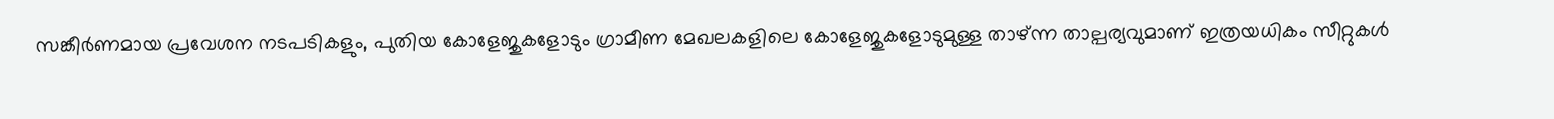സങ്കീർണമായ പ്രവേശന നടപടികളും, പുതിയ കോളേജുകളോടും ഗ്രാമീണ മേഖലകളിലെ കോളേജുകളോടുമുള്ള താഴ്ന്ന താല്പര്യവുമാണ് ഇത്രയധികം സീറ്റുകൾ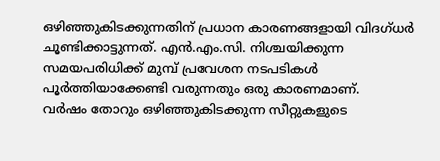ഒഴിഞ്ഞുകിടക്കുന്നതിന് പ്രധാന കാരണങ്ങളായി വിദഗ്ധർ ചൂണ്ടിക്കാട്ടുന്നത്. എൻ.എം.സി. നിശ്ചയിക്കുന്ന സമയപരിധിക്ക് മുമ്പ് പ്രവേശന നടപടികൾ പൂർത്തിയാക്കേണ്ടി വരുന്നതും ഒരു കാരണമാണ്.
വർഷം തോറും ഒഴിഞ്ഞുകിടക്കുന്ന സീറ്റുകളുടെ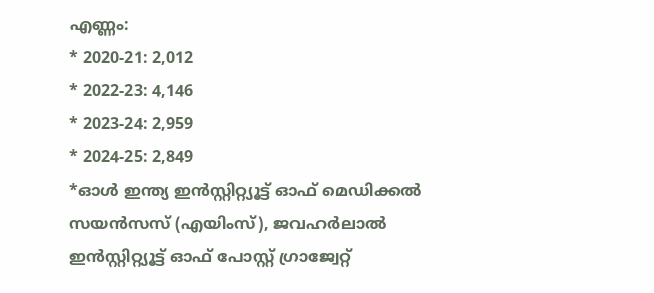എണ്ണം:
* 2020-21: 2,012
* 2022-23: 4,146
* 2023-24: 2,959
* 2024-25: 2,849
*ഓൾ ഇന്ത്യ ഇൻസ്റ്റിറ്റ്യൂട്ട് ഓഫ് മെഡിക്കൽ സയൻസസ് (എയിംസ്), ജവഹർലാൽ ഇൻസ്റ്റിറ്റ്യൂട്ട് ഓഫ് പോസ്റ്റ് ഗ്രാജ്വേറ്റ്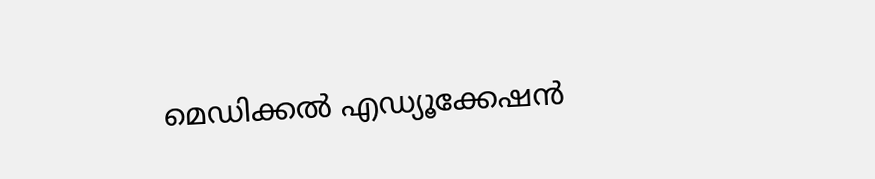മെഡിക്കൽ എഡ്യൂക്കേഷൻ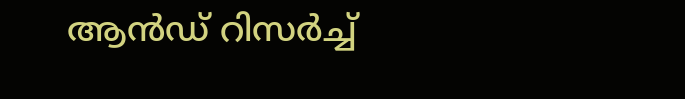ആൻഡ് റിസർച്ച്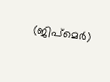(ജിപ്മെർ)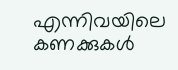എന്നിവയിലെ കണക്കുകൾ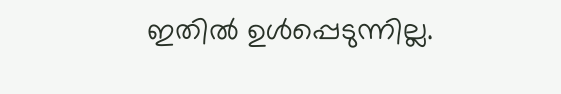ഇതിൽ ഉൾപ്പെടുന്നില്ല.